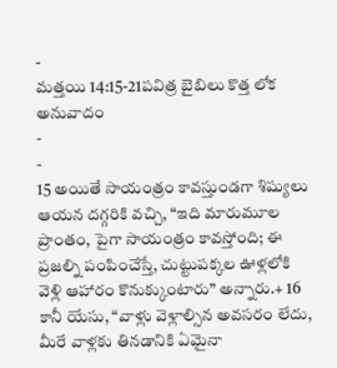-
మత్తయి 14:15-21పవిత్ర బైబిలు కొత్త లోక అనువాదం
-
-
15 అయితే సాయంత్రం కావస్తుండగా శిష్యులు ఆయన దగ్గరికి వచ్చి, “ఇది మారుమూల ప్రాంతం, పైగా సాయంత్రం కావస్తోంది; ఈ ప్రజల్ని పంపించేస్తే, చుట్టుపక్కల ఊళ్లలోకి వెళ్లి ఆహారం కొనుక్కుంటారు” అన్నారు.+ 16 కానీ యేసు, “వాళ్లు వెళ్లాల్సిన అవసరం లేదు, మీరే వాళ్లకు తినడానికి ఏమైనా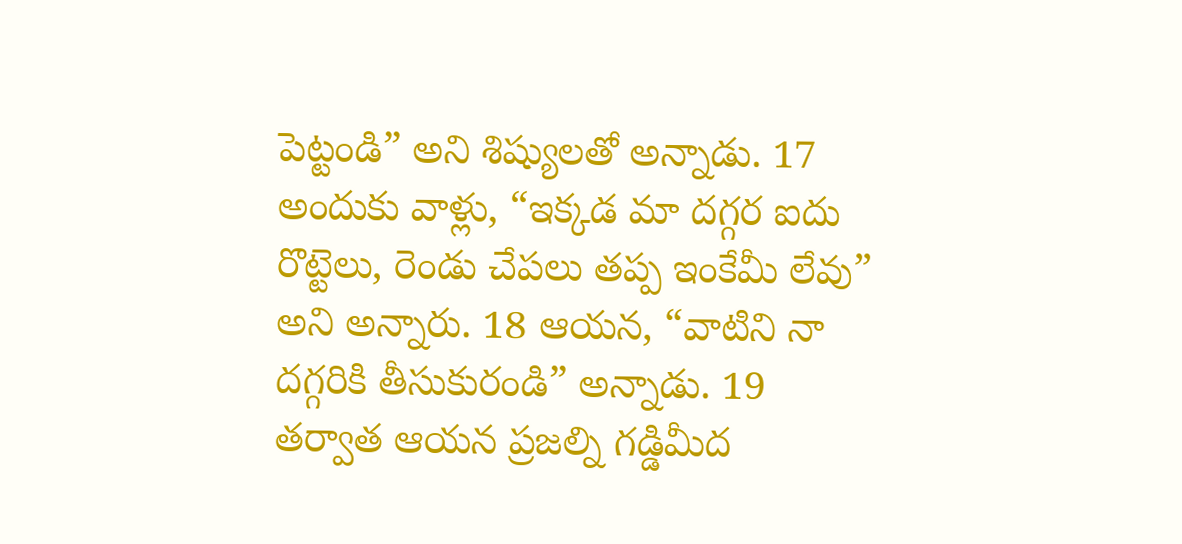పెట్టండి” అని శిష్యులతో అన్నాడు. 17 అందుకు వాళ్లు, “ఇక్కడ మా దగ్గర ఐదు రొట్టెలు, రెండు చేపలు తప్ప ఇంకేమీ లేవు” అని అన్నారు. 18 ఆయన, “వాటిని నా దగ్గరికి తీసుకురండి” అన్నాడు. 19 తర్వాత ఆయన ప్రజల్ని గడ్డిమీద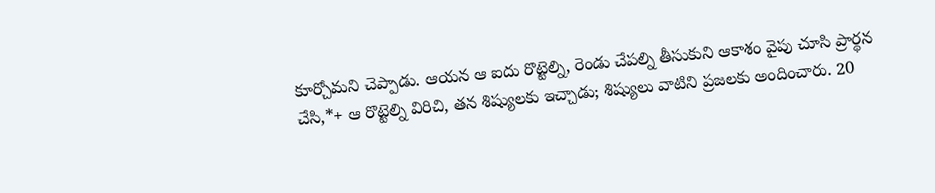కూర్చోమని చెప్పాడు. ఆయన ఆ ఐదు రొట్టెల్ని, రెండు చేపల్ని తీసుకుని ఆకాశం వైపు చూసి ప్రార్థన చేసి,*+ ఆ రొట్టెల్ని విరిచి, తన శిష్యులకు ఇచ్చాడు; శిష్యులు వాటిని ప్రజలకు అందించారు. 20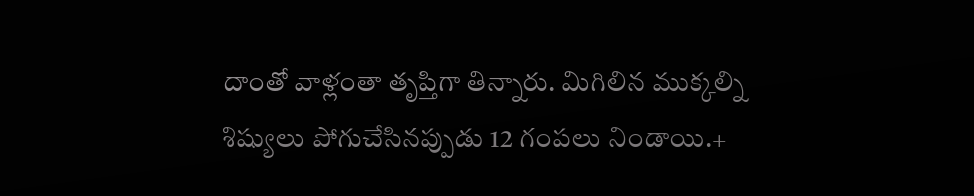దాంతో వాళ్లంతా తృప్తిగా తిన్నారు. మిగిలిన ముక్కల్ని శిష్యులు పోగుచేసినప్పుడు 12 గంపలు నిండాయి.+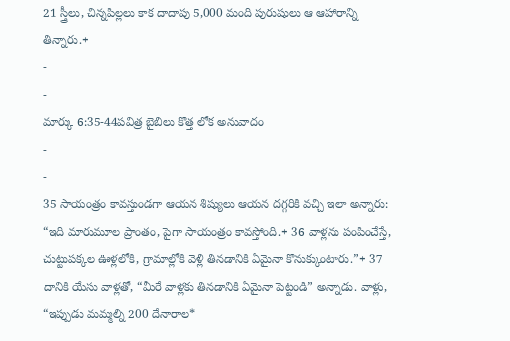21 స్త్రీలు, చిన్నపిల్లలు కాక దాదాపు 5,000 మంది పురుషులు ఆ ఆహారాన్ని తిన్నారు.+
-
-
మార్కు 6:35-44పవిత్ర బైబిలు కొత్త లోక అనువాదం
-
-
35 సాయంత్రం కావస్తుండగా ఆయన శిష్యులు ఆయన దగ్గరికి వచ్చి ఇలా అన్నారు: “ఇది మారుమూల ప్రాంతం, పైగా సాయంత్రం కావస్తోంది.+ 36 వాళ్లను పంపించేస్తే, చుట్టుపక్కల ఊళ్లలోకి, గ్రామాల్లోకి వెళ్లి తినడానికి ఏమైనా కొనుక్కుంటారు.”+ 37 దానికి యేసు వాళ్లతో, “మీరే వాళ్లకు తినడానికి ఏమైనా పెట్టండి” అన్నాడు. వాళ్లు, “ఇప్పుడు మమ్మల్ని 200 దేనారాల*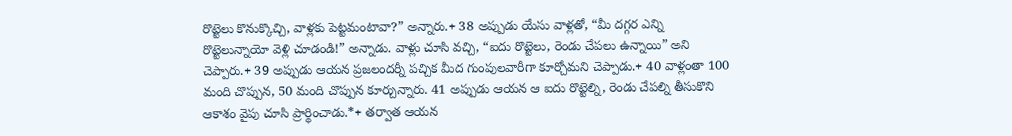రొట్టెలు కొనుక్కొచ్చి, వాళ్లకు పెట్టమంటావా?” అన్నారు.+ 38 అప్పుడు యేసు వాళ్లతో, “మీ దగ్గర ఎన్ని రొట్టెలున్నాయో వెళ్లి చూడండి!” అన్నాడు. వాళ్లు చూసి వచ్చి, “ఐదు రొట్టెలు, రెండు చేపలు ఉన్నాయి” అని చెప్పారు.+ 39 అప్పుడు ఆయన ప్రజలందర్నీ పచ్చిక మీద గుంపులవారీగా కూర్చోమని చెప్పాడు.+ 40 వాళ్లంతా 100 మంది చొప్పున, 50 మంది చొప్పున కూర్చున్నారు. 41 అప్పుడు ఆయన ఆ ఐదు రొట్టెల్ని, రెండు చేపల్ని తీసుకొని ఆకాశం వైపు చూసి ప్రార్థించాడు.*+ తర్వాత ఆయన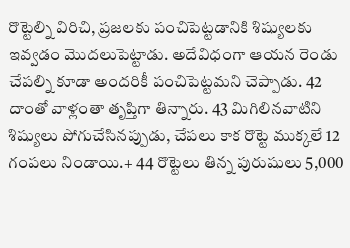రొట్టెల్ని విరిచి, ప్రజలకు పంచిపెట్టడానికి శిష్యులకు ఇవ్వడం మొదలుపెట్టాడు. అదేవిధంగా ఆయన రెండు చేపల్ని కూడా అందరికీ పంచిపెట్టమని చెప్పాడు. 42 దాంతో వాళ్లంతా తృప్తిగా తిన్నారు. 43 మిగిలినవాటిని శిష్యులు పోగుచేసినప్పుడు, చేపలు కాక రొట్టె ముక్కలే 12 గంపలు నిండాయి.+ 44 రొట్టెలు తిన్న పురుషులు 5,000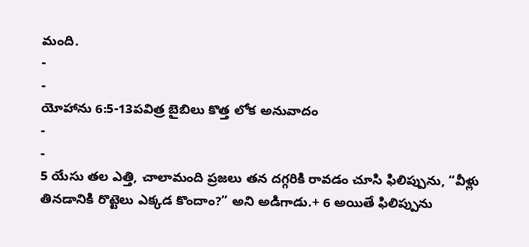మంది.
-
-
యోహాను 6:5-13పవిత్ర బైబిలు కొత్త లోక అనువాదం
-
-
5 యేసు తల ఎత్తి, చాలామంది ప్రజలు తన దగ్గరికి రావడం చూసి ఫిలిప్పును, “వీళ్లు తినడానికి రొట్టెలు ఎక్కడ కొందాం?” అని అడిగాడు.+ 6 అయితే ఫిలిప్పును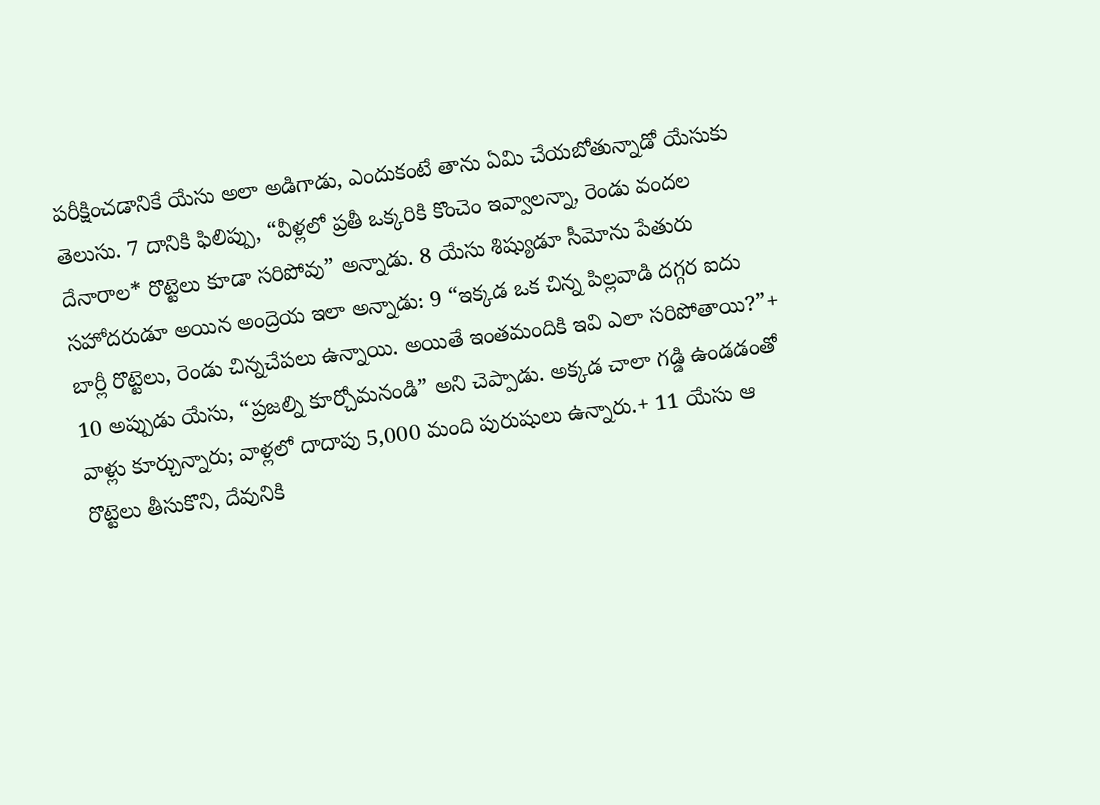పరీక్షించడానికే యేసు అలా అడిగాడు, ఎందుకంటే తాను ఏమి చేయబోతున్నాడో యేసుకు తెలుసు. 7 దానికి ఫిలిప్పు, “వీళ్లలో ప్రతీ ఒక్కరికి కొంచెం ఇవ్వాలన్నా, రెండు వందల దేనారాల* రొట్టెలు కూడా సరిపోవు” అన్నాడు. 8 యేసు శిష్యుడూ సీమోను పేతురు సహోదరుడూ అయిన అంద్రెయ ఇలా అన్నాడు: 9 “ఇక్కడ ఒక చిన్న పిల్లవాడి దగ్గర ఐదు బార్లీ రొట్టెలు, రెండు చిన్నచేపలు ఉన్నాయి. అయితే ఇంతమందికి ఇవి ఎలా సరిపోతాయి?”+
10 అప్పుడు యేసు, “ప్రజల్ని కూర్చోమనండి” అని చెప్పాడు. అక్కడ చాలా గడ్డి ఉండడంతో వాళ్లు కూర్చున్నారు; వాళ్లలో దాదాపు 5,000 మంది పురుషులు ఉన్నారు.+ 11 యేసు ఆ రొట్టెలు తీసుకొని, దేవునికి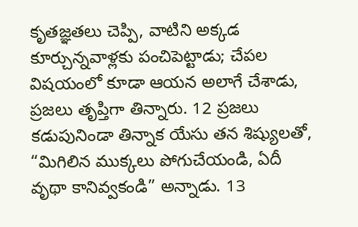కృతజ్ఞతలు చెప్పి, వాటిని అక్కడ కూర్చున్నవాళ్లకు పంచిపెట్టాడు; చేపల విషయంలో కూడా ఆయన అలాగే చేశాడు, ప్రజలు తృప్తిగా తిన్నారు. 12 ప్రజలు కడుపునిండా తిన్నాక యేసు తన శిష్యులతో, “మిగిలిన ముక్కలు పోగుచేయండి, ఏదీ వృథా కానివ్వకండి” అన్నాడు. 13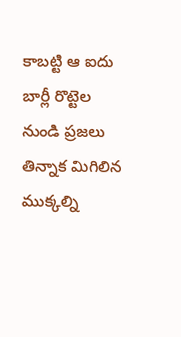కాబట్టి ఆ ఐదు బార్లీ రొట్టెల నుండి ప్రజలు తిన్నాక మిగిలిన ముక్కల్ని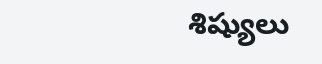శిష్యులు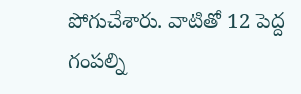పోగుచేశారు. వాటితో 12 పెద్ద గంపల్ని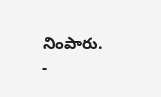నింపారు.
-